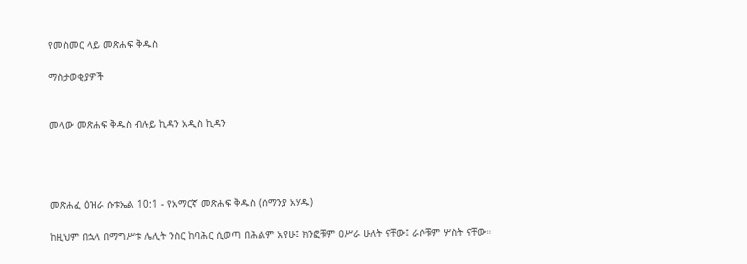የመስመር ላይ መጽሐፍ ቅዱስ

ማስታወቂያዎች


መላው መጽሐፍ ቅዱስ ብሉይ ኪዳን አዲስ ኪዳን




መጽሐፈ ዕዝራ ሱቱኤል 10:1 - የአማርኛ መጽሐፍ ቅዱስ (ሰማንያ አሃዱ)

ከዚህም በኋላ በማግሥቱ ሌሊት ንስር ከባሕር ሲወጣ በሕልም አየሁ፤ ክንፎቹም ዐሥራ ሁለት ናቸው፤ ራሶቹም ሦስት ናቸው።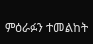ምዕራፉን ተመልከት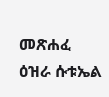መጽሐፈ ዕዝራ ሱቱኤል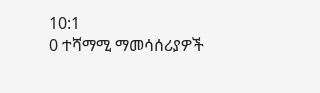10:1
0 ተሻማሚ ማመሳሰሪያዎች